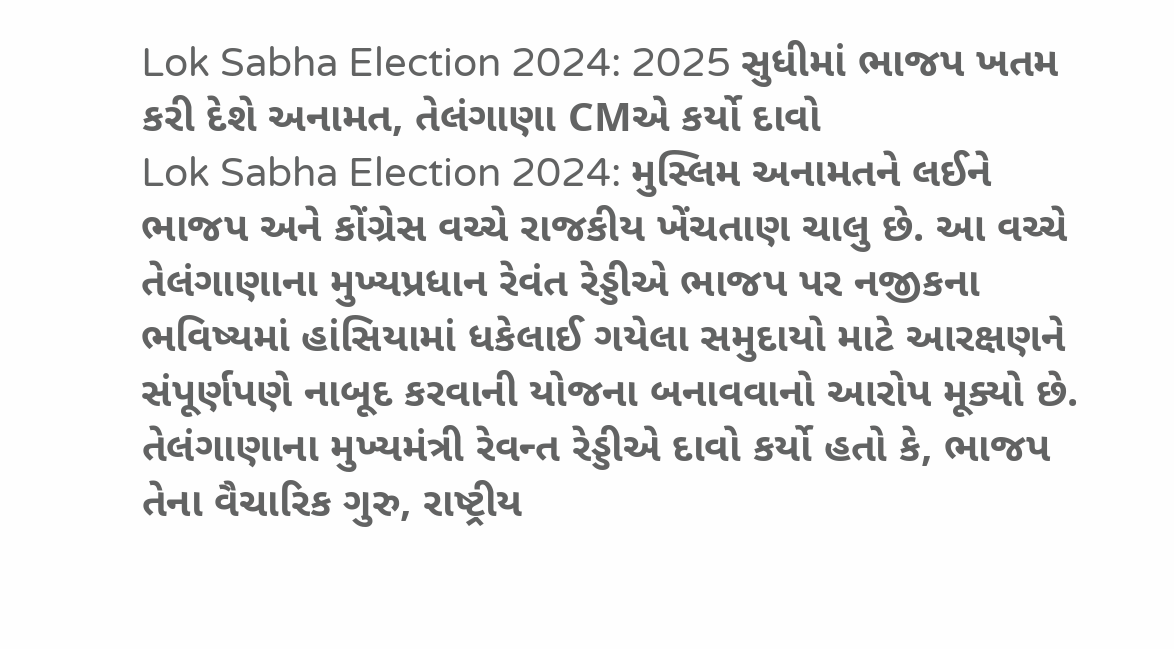Lok Sabha Election 2024: 2025 સુધીમાં ભાજપ ખતમ કરી દેશે અનામત, તેલંગાણા CMએ કર્યો દાવો
Lok Sabha Election 2024: મુસ્લિમ અનામતને લઈને ભાજપ અને કોંગ્રેસ વચ્ચે રાજકીય ખેંચતાણ ચાલુ છે. આ વચ્ચે તેલંગાણાના મુખ્યપ્રધાન રેવંત રેડ્ડીએ ભાજપ પર નજીકના ભવિષ્યમાં હાંસિયામાં ધકેલાઈ ગયેલા સમુદાયો માટે આરક્ષણને સંપૂર્ણપણે નાબૂદ કરવાની યોજના બનાવવાનો આરોપ મૂક્યો છે.
તેલંગાણાના મુખ્યમંત્રી રેવન્ત રેડ્ડીએ દાવો કર્યો હતો કે, ભાજપ તેના વૈચારિક ગુરુ, રાષ્ટ્રીય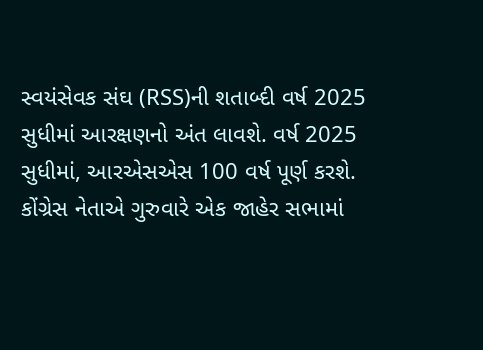સ્વયંસેવક સંઘ (RSS)ની શતાબ્દી વર્ષ 2025 સુધીમાં આરક્ષણનો અંત લાવશે. વર્ષ 2025 સુધીમાં, આરએસએસ 100 વર્ષ પૂર્ણ કરશે.
કોંગ્રેસ નેતાએ ગુરુવારે એક જાહેર સભામાં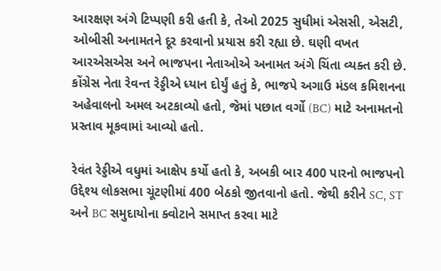આરક્ષણ અંગે ટિપ્પણી કરી હતી કે, તેઓ 2025 સુધીમાં એસસી, એસટી, ઓબીસી અનામતને દૂર કરવાનો પ્રયાસ કરી રહ્યા છે. ઘણી વખત આરએસએસ અને ભાજપના નેતાઓએ અનામત અંગે ચિંતા વ્યક્ત કરી છે.
કોંગ્રેસ નેતા રેવન્ત રેડ્ડીએ ધ્યાન દોર્યું હતું કે, ભાજપે અગાઉ મંડલ કમિશનના અહેવાલનો અમલ અટકાવ્યો હતો, જેમાં પછાત વર્ગો (BC) માટે અનામતનો પ્રસ્તાવ મૂકવામાં આવ્યો હતો.

રેવંત રેડ્ડીએ વધુમાં આક્ષેપ કર્યો હતો કે, અબકી બાર 400 પારનો ભાજપનો ઉદ્દેશ્ય લોકસભા ચૂંટણીમાં 400 બેઠકો જીતવાનો હતો. જેથી કરીને SC, ST અને BC સમુદાયોના ક્વોટાને સમાપ્ત કરવા માટે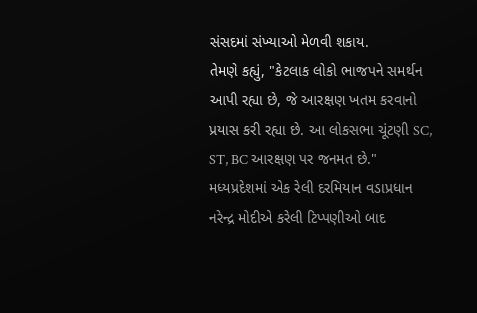સંસદમાં સંખ્યાઓ મેળવી શકાય.
તેમણે કહ્યું, "કેટલાક લોકો ભાજપને સમર્થન આપી રહ્યા છે, જે આરક્ષણ ખતમ કરવાનો પ્રયાસ કરી રહ્યા છે. આ લોકસભા ચૂંટણી SC, ST, BC આરક્ષણ પર જનમત છે."
મધ્યપ્રદેશમાં એક રેલી દરમિયાન વડાપ્રધાન નરેન્દ્ર મોદીએ કરેલી ટિપ્પણીઓ બાદ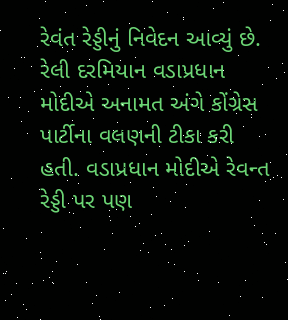રેવંત રેડ્ડીનું નિવેદન આવ્યું છે. રેલી દરમિયાન વડાપ્રધાન મોદીએ અનામત અંગે કોંગ્રેસ પાર્ટીના વલણની ટીકા કરી હતી. વડાપ્રધાન મોદીએ રેવન્ત રેડ્ડી પર પણ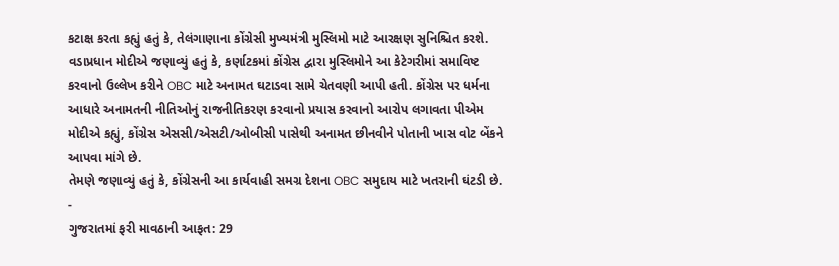કટાક્ષ કરતા કહ્યું હતું કે, તેલંગાણાના કોંગ્રેસી મુખ્યમંત્રી મુસ્લિમો માટે આરક્ષણ સુનિશ્ચિત કરશે.
વડાપ્રધાન મોદીએ જણાવ્યું હતું કે, કર્ણાટકમાં કોંગ્રેસ દ્વારા મુસ્લિમોને આ કેટેગરીમાં સમાવિષ્ટ કરવાનો ઉલ્લેખ કરીને OBC માટે અનામત ઘટાડવા સામે ચેતવણી આપી હતી. કોંગ્રેસ પર ધર્મના આધારે અનામતની નીતિઓનું રાજનીતિકરણ કરવાનો પ્રયાસ કરવાનો આરોપ લગાવતા પીએમ મોદીએ કહ્યું, કોંગ્રેસ એસસી/એસટી/ઓબીસી પાસેથી અનામત છીનવીને પોતાની ખાસ વોટ બેંકને આપવા માંગે છે.
તેમણે જણાવ્યું હતું કે, કોંગ્રેસની આ કાર્યવાહી સમગ્ર દેશના OBC સમુદાય માટે ખતરાની ઘંટડી છે.
-
ગુજરાતમાં ફરી માવઠાની આફત: 29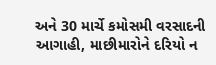અને 30 માર્ચે કમોસમી વરસાદની આગાહી, માછીમારોને દરિયો ન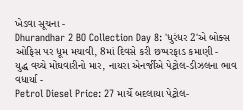ખેડવા સૂચના -
Dhurandhar 2 BO Collection Day 8: 'ધુરંધર 2'એ બોક્સ ઓફિસ પર ધૂમ મચાવી, 8માં દિવસે કરી છપ્પરફાડ કમાણી -
યુદ્ધ વચ્ચે મોંઘવારીનો માર, નાયરા એનર્જીએ પેટ્રોલ-ડીઝલના ભાવ વધાર્યા -
Petrol Diesel Price: 27 માર્ચે બદલાયા પેટ્રોલ-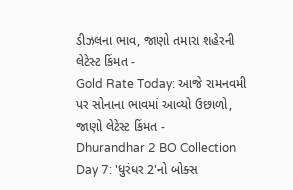ડીઝલના ભાવ, જાણો તમારા શહેરની લેટેસ્ટ કિંમત -
Gold Rate Today: આજે રામનવમી પર સોનાના ભાવમાં આવ્યો ઉછાળો, જાણો લેટેસ્ટ કિંમત -
Dhurandhar 2 BO Collection Day 7: 'ધુરંધર 2'નો બોક્સ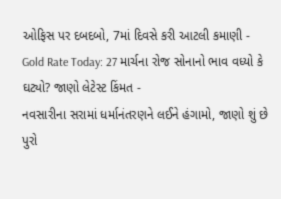ઓફિસ પર દબદબો, 7માં દિવસે કરી આટલી કમાણી -
Gold Rate Today: 27 માર્ચના રોજ સોનાનો ભાવ વધ્યો કે ઘટ્યો? જાણો લેટેસ્ટ કિંમત -
નવસારીના સરામાં ધર્માનંતરણને લઈને હંગામો, જાણો શું છે પુરો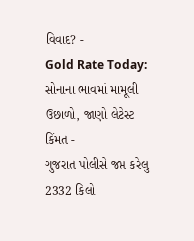વિવાદ? -
Gold Rate Today: સોનાના ભાવમાં મામૂલી ઉછાળો, જાણો લેટેસ્ટ કિંમત -
ગુજરાત પોલીસે જપ્ત કરેલુ 2332 કિલો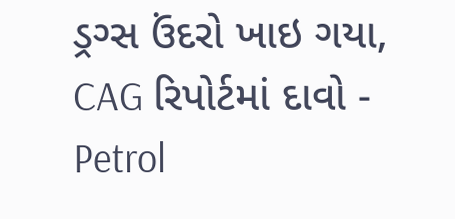ડ્રગ્સ ઉંદરો ખાઇ ગયા, CAG રિપોર્ટમાં દાવો -
Petrol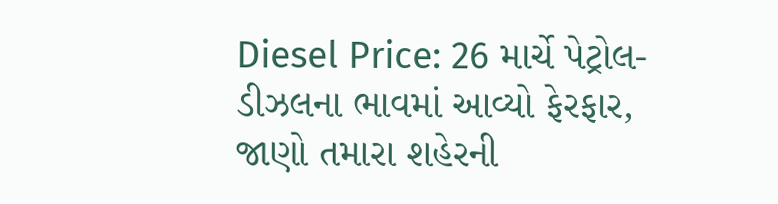Diesel Price: 26 માર્ચે પેટ્રોલ-ડીઝલના ભાવમાં આવ્યો ફેરફાર, જાણો તમારા શહેરની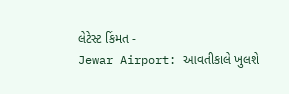લેટેસ્ટ કિંમત -
Jewar Airport: આવતીકાલે ખુલશે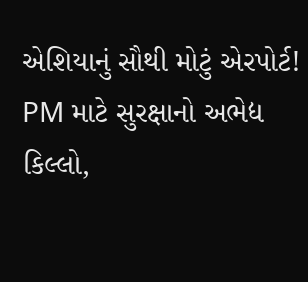એશિયાનું સૌથી મોટું એરપોર્ટ! PM માટે સુરક્ષાનો અભેદ્ય કિલ્લો,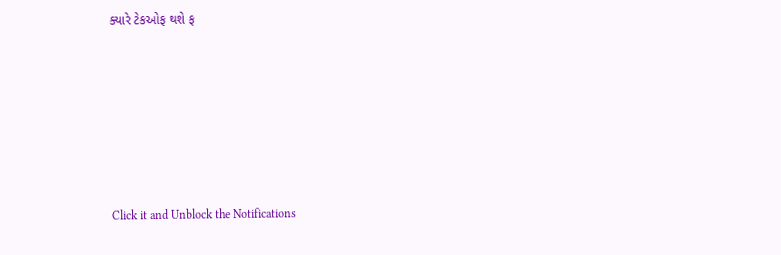ક્યારે ટેકઓફ થશે ફ







Click it and Unblock the Notifications